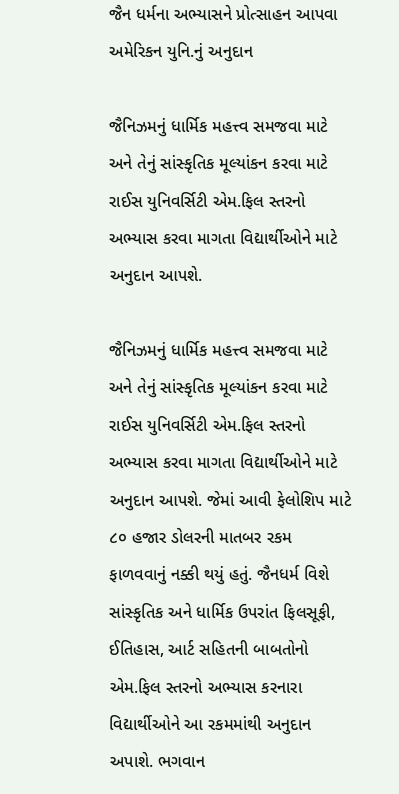જૈન ધર્મના અભ્યાસને પ્રોત્સાહન આપવા અમેરિકન યુનિ.નું અનુદાન

જૈનિઝમનું ધાર્મિક મહત્ત્વ સમજવા માટે અને તેનું સાંસ્કૃતિક મૂલ્યાંકન કરવા માટે રાઈસ યુનિવર્સિટી એમ.ફિલ સ્તરનો અભ્યાસ કરવા માગતા વિદ્યાર્થીઓને માટે અનુદાન આપશે.

જૈનિઝમનું ધાર્મિક મહત્ત્વ સમજવા માટે અને તેનું સાંસ્કૃતિક મૂલ્યાંકન કરવા માટે રાઈસ યુનિવર્સિટી એમ.ફિલ સ્તરનો અભ્યાસ કરવા માગતા વિદ્યાર્થીઓને માટે અનુદાન આપશે. જેમાં આવી ફેલોશિપ માટે ૮૦ હજાર ડોલરની માતબર રકમ ફાળવવાનું નક્કી થયું હતું. જૈનધર્મ વિશે સાંસ્કૃતિક અને ધાર્મિક ઉપરાંત ફિલસૂફી, ઈતિહાસ, આર્ટ સહિતની બાબતોનો એમ.ફિલ સ્તરનો અભ્યાસ કરનારા વિદ્યાર્થીઓને આ રકમમાંથી અનુદાન અપાશે. ભગવાન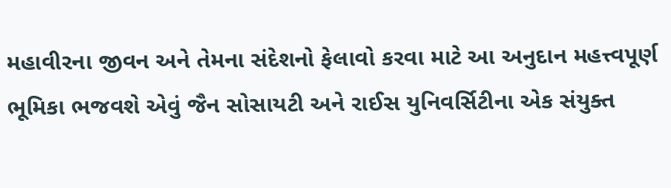મહાવીરના જીવન અને તેમના સંદેશનો ફેલાવો કરવા માટે આ અનુદાન મહત્ત્વપૂર્ણ ભૂમિકા ભજવશે એવું જૈન સોસાયટી અને રાઈસ યુનિવર્સિટીના એક સંયુક્ત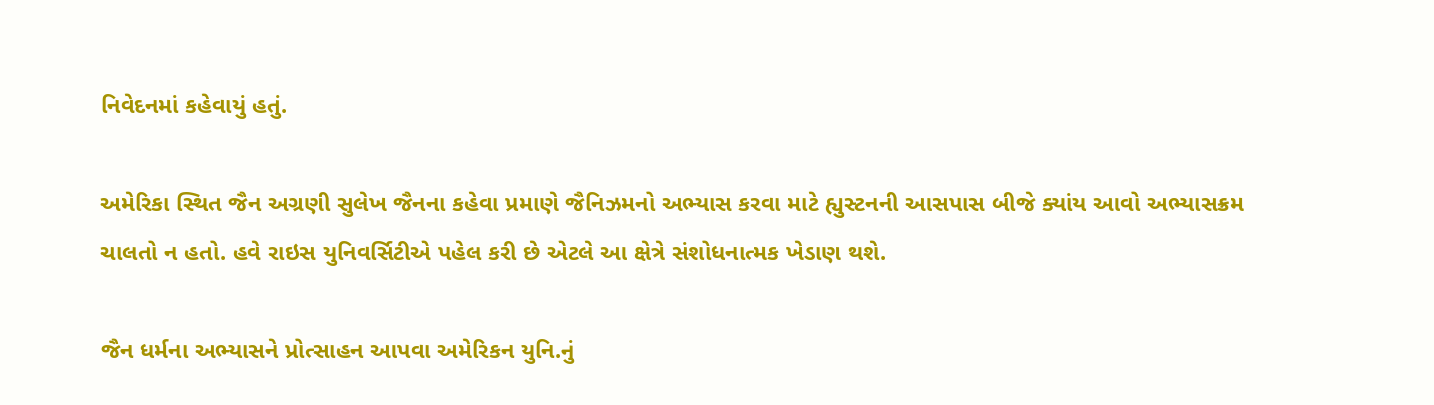નિવેદનમાં કહેવાયું હતું.

અમેરિકા સ્થિત જૈન અગ્રણી સુલેખ જૈનના કહેવા પ્રમાણે જૈનિઝમનો અભ્યાસ કરવા માટે હ્યુસ્ટનની આસપાસ બીજે ક્યાંય આવો અભ્યાસક્રમ ચાલતો ન હતો. હવે રાઇસ યુનિવર્સિટીએ પહેલ કરી છે એટલે આ ક્ષેત્રે સંશોધનાત્મક ખેડાણ થશે.

જૈન ધર્મના અભ્યાસને પ્રોત્સાહન આપવા અમેરિકન યુનિ.નું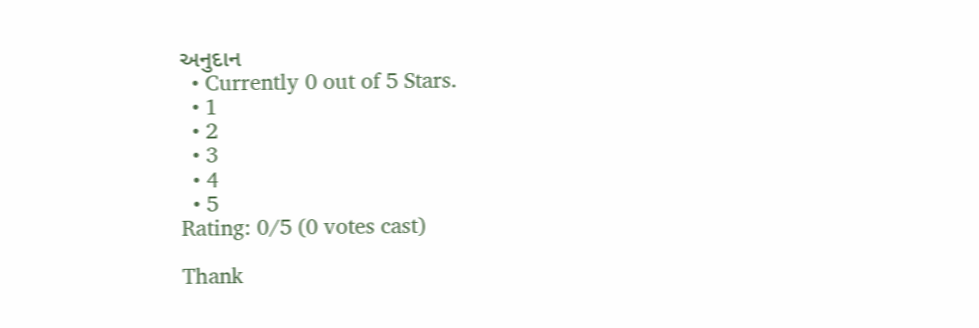અનુદાન
  • Currently 0 out of 5 Stars.
  • 1
  • 2
  • 3
  • 4
  • 5
Rating: 0/5 (0 votes cast)

Thank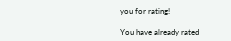you for rating!

You have already rated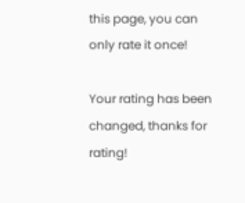this page, you can only rate it once!

Your rating has been changed, thanks for rating!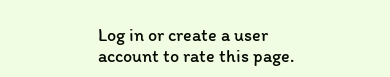Log in or create a user account to rate this page.